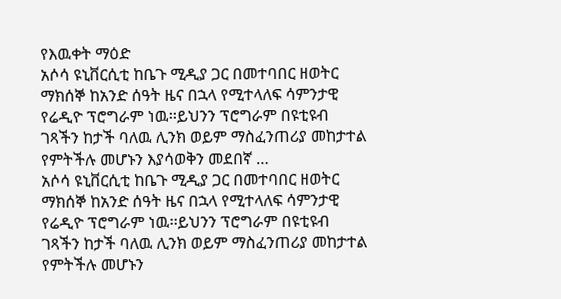የእዉቀት ማዕድ
አሶሳ ዩኒቨርሲቲ ከቤጉ ሚዲያ ጋር በመተባበር ዘወትር ማክሰኞ ከአንድ ሰዓት ዜና በኋላ የሚተላለፍ ሳምንታዊ የሬዲዮ ፕሮግራም ነዉ፡፡ይህንን ፕሮግራም በዩቲዩብ ገጻችን ከታች ባለዉ ሊንክ ወይም ማስፈንጠሪያ መከታተል የምትችሉ መሆኑን እያሳወቅን መደበኛ …
አሶሳ ዩኒቨርሲቲ ከቤጉ ሚዲያ ጋር በመተባበር ዘወትር ማክሰኞ ከአንድ ሰዓት ዜና በኋላ የሚተላለፍ ሳምንታዊ የሬዲዮ ፕሮግራም ነዉ፡፡ይህንን ፕሮግራም በዩቲዩብ ገጻችን ከታች ባለዉ ሊንክ ወይም ማስፈንጠሪያ መከታተል የምትችሉ መሆኑን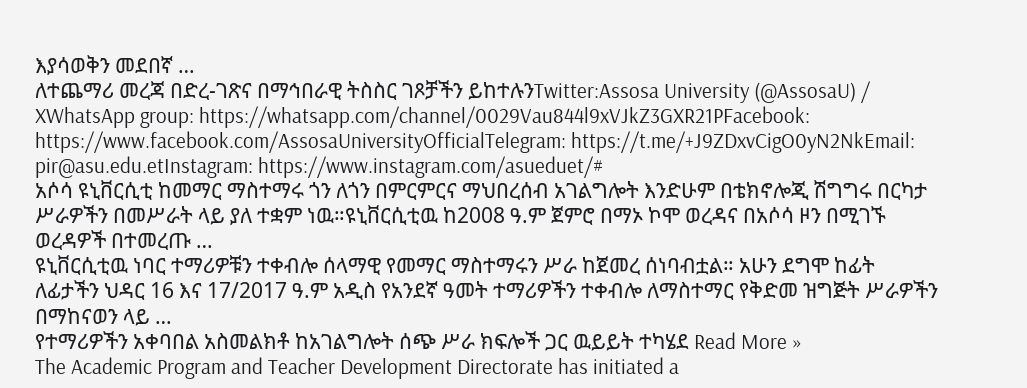እያሳወቅን መደበኛ …
ለተጨማሪ መረጃ በድረ-ገጽና በማኅበራዊ ትስስር ገጾቻችን ይከተሉንTwitter:Assosa University (@AssosaU) / XWhatsApp group: https://whatsapp.com/channel/0029Vau844l9xVJkZ3GXR21PFacebook: https://www.facebook.com/AssosaUniversityOfficialTelegram: https://t.me/+J9ZDxvCigO0yN2NkEmail: pir@asu.edu.etInstagram: https://www.instagram.com/asueduet/#
አሶሳ ዩኒቨርሲቲ ከመማር ማስተማሩ ጎን ለጎን በምርምርና ማህበረሰብ አገልግሎት እንድሁም በቴክኖሎጂ ሽግግሩ በርካታ ሥራዎችን በመሥራት ላይ ያለ ተቋም ነዉ።ዩኒቨርሲቲዉ ከ2008 ዓ.ም ጀምሮ በማኦ ኮሞ ወረዳና በአሶሳ ዞን በሚገኙ ወረዳዎች በተመረጡ …
ዩኒቨርሲቲዉ ነባር ተማሪዎቹን ተቀብሎ ሰላማዊ የመማር ማስተማሩን ሥራ ከጀመረ ሰነባብቷል። አሁን ደግሞ ከፊት ለፊታችን ህዳር 16 እና 17/2017 ዓ.ም አዲስ የአንደኛ ዓመት ተማሪዎችን ተቀብሎ ለማስተማር የቅድመ ዝግጅት ሥራዎችን በማከናወን ላይ …
የተማሪዎችን አቀባበል አስመልክቶ ከአገልግሎት ሰጭ ሥራ ክፍሎች ጋር ዉይይት ተካሄደ Read More »
The Academic Program and Teacher Development Directorate has initiated a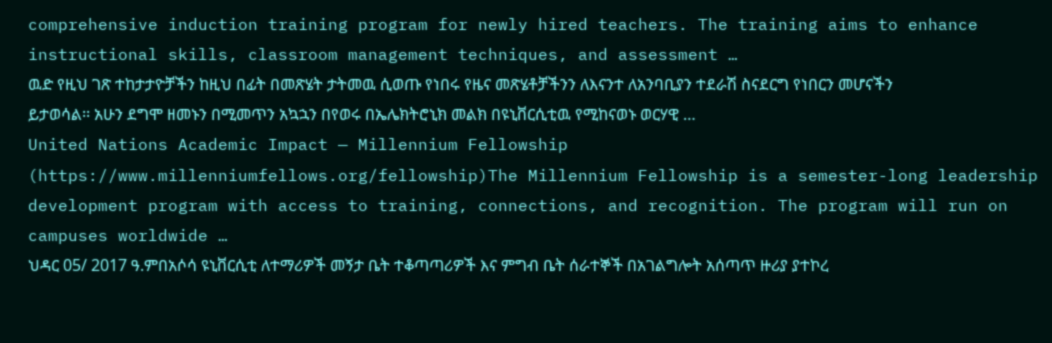comprehensive induction training program for newly hired teachers. The training aims to enhance instructional skills, classroom management techniques, and assessment …
ዉድ የዚህ ገጽ ተከታታዮቻችን ከዚህ በፊት በመጽሄት ታትመዉ ሲወጡ የነበሩ የዜና መጽሄቶቻችንን ለእናንተ ለአንባቢያን ተደራሽ ስናደርግ የነበርን መሆናችን ይታወሳል፡፡ አሁን ደግሞ ዘመኑን በሚመጥን አኳኋን በየወሩ በኤሌክትሮኒክ መልክ በዩኒቨርሲቲዉ የሚከናወኑ ወርሃዊ …
United Nations Academic Impact — Millennium Fellowship (https://www.millenniumfellows.org/fellowship)The Millennium Fellowship is a semester-long leadership development program with access to training, connections, and recognition. The program will run on campuses worldwide …
ህዳር 05/ 2017 ዓ.ምበአሶሳ ዩኒቨርሲቲ ለተማሪዎች መኝታ ቤት ተቆጣጣሪዎች እና ምግብ ቤት ሰራተኞች በአገልግሎት አሰጣጥ ዙሪያ ያተኮረ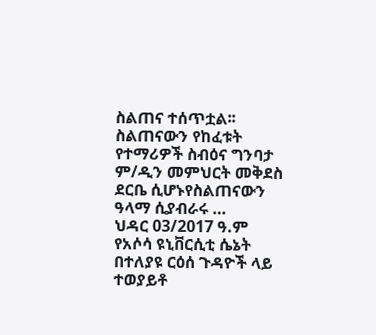ስልጠና ተሰጥቷል፡፡ስልጠናውን የከፈቱት የተማሪዎች ስብዕና ግንባታ ም/ዲን መምህርት መቅደስ ደርቤ ሲሆኑየስልጠናውን ዓላማ ሲያብራሩ …
ህዳር 03/2017 ዓ.ም የአሶሳ ዩኒቨርሲቲ ሴኔት በተለያዩ ርዕሰ ጉዳዮች ላይ ተወያይቶ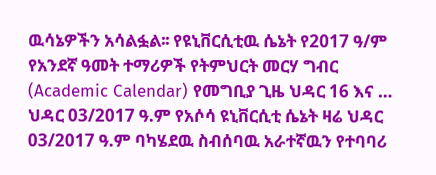ዉሳኔዎችን አሳልፏል፡፡ የዩኒቨርሲቲዉ ሴኔት የ2017 ዓ/ም የአንደኛ ዓመት ተማሪዎች የትምህርት መርሃ ግብር (Academic Calendar) የመግቢያ ጊዜ ህዳር 16 እና …
ህዳር 03/2017 ዓ.ም የአሶሳ ዩኒቨርሲቲ ሴኔት ዛሬ ህዳር 03/2017 ዓ.ም ባካሄደዉ ስብሰባዉ አራተኛዉን የተባባሪ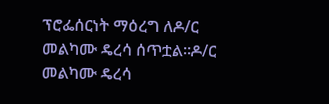ፕሮፌሰርነት ማዕረግ ለዶ/ር መልካሙ ዴረሳ ሰጥቷል፡፡ዶ/ር መልካሙ ዴረሳ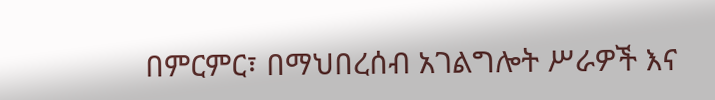በምርምር፣ በማህበረሰብ አገልግሎት ሥራዎች እና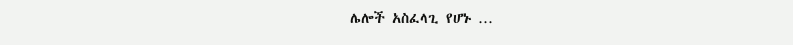ሌሎች አስፈላጊ የሆኑ …